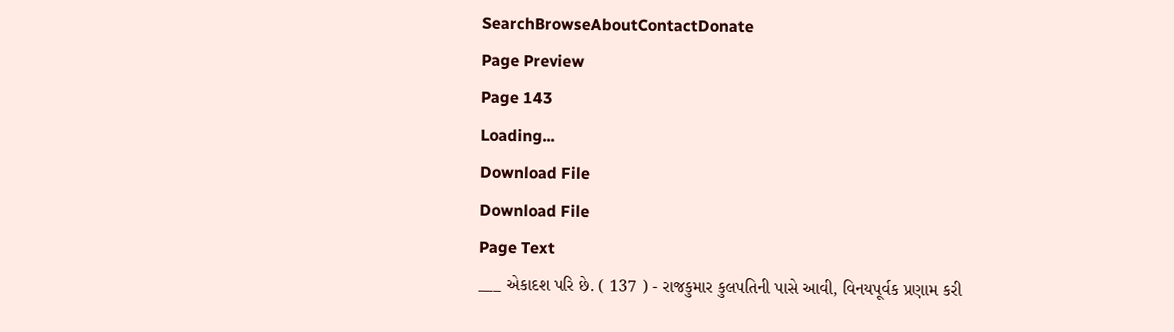SearchBrowseAboutContactDonate
Page Preview
Page 143
Loading...
Download File
Download File
Page Text
___ એકાદશ પરિ છે. ( 137 ) - રાજકુમાર કુલપતિની પાસે આવી, વિનયપૂર્વક પ્રણામ કરી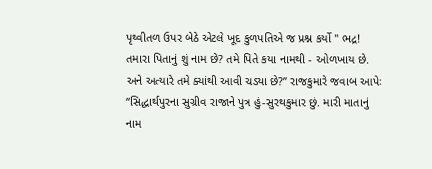પૃથ્વીતળ ઉપર બેઠે એટલે ખૂદ કુળપતિએ જ પ્રશ્ન કર્યો " ભદ્ર! તમારા પિતાનું શું નામ છે? તમે પિતે કયા નામથી - ઓળખાય છે. અને અત્યારે તમે ક્યાંથી આવી ચડ્યા છે?” રાજકુમારે જવાબ આપેઃ “સિદ્ધાર્થપુરના સુગ્રીવ રાજાને પુત્ર હું-સુરથકુમાર છું. મારી માતાનું નામ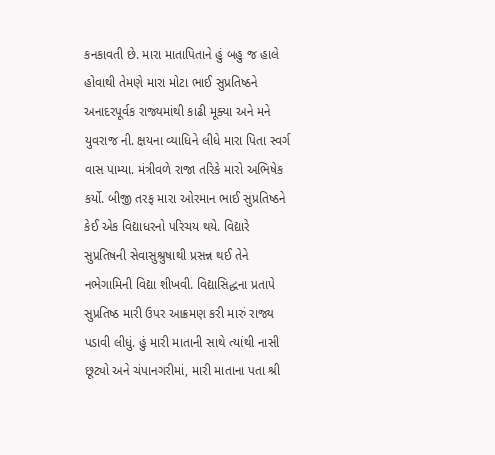કનકાવતી છે. મારા માતાપિતાને હું બહુ જ હાલે હોવાથી તેમણે મારા મોટા ભાઈ સુપ્રતિષ્ઠને અનાદરપૂર્વક રાજ્યમાંથી કાઢી મૂક્યા અને મને યુવરાજ ની. ક્ષયના વ્યાધિને લીધે મારા પિતા સ્વર્ગ વાસ પામ્યા. મંત્રીવળે રાજા તરિકે મારો અભિષેક કર્યો. બીજી તરફ મારા ઓરમાન ભાઈ સુપ્રતિષ્ઠને કેઈ એક વિદ્યાધરનો પરિચય થયે. વિદ્યારે સુપ્રતિષની સેવાસુશ્રુષાથી પ્રસન્ન થઈ તેને નભેગામિની વિદ્યા શીખવી. વિદ્યાસિદ્ધના પ્રતાપે સુપ્રતિષ્ઠ મારી ઉપર આક્રમણ કરી મારું રાજ્ય પડાવી લીધું. હું મારી માતાની સાથે ત્યાંથી નાસી છૂટ્યો અને ચંપાનગરીમાં, મારી માતાના પતા શ્રી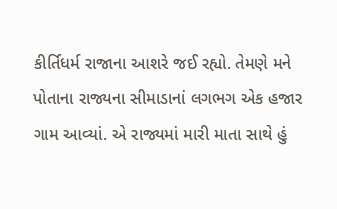કીર્તિધર્મ રાજાના આશરે જઈ રહ્યો. તેમણે મને પોતાના રાજ્યના સીમાડાનાં લગભગ એક હજાર ગામ આવ્યાં. એ રાજ્યમાં મારી માતા સાથે હું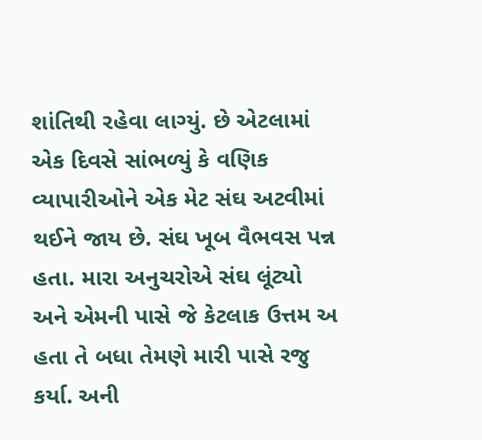શાંતિથી રહેવા લાગ્યું. છે એટલામાં એક દિવસે સાંભળ્યું કે વણિક વ્યાપારીઓને એક મેટ સંઘ અટવીમાં થઈને જાય છે. સંઘ ખૂબ વૈભવસ પન્ન હતા. મારા અનુચરોએ સંઘ લૂંટ્યો અને એમની પાસે જે કેટલાક ઉત્તમ અ હતા તે બધા તેમણે મારી પાસે રજુ કર્યા. અની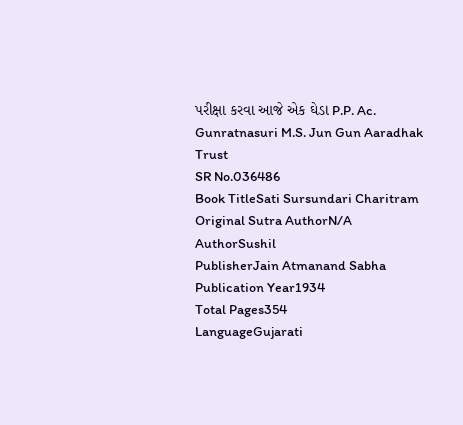પરીક્ષા કરવા આજે એક ઘેડા P.P. Ac. Gunratnasuri M.S. Jun Gun Aaradhak Trust
SR No.036486
Book TitleSati Sursundari Charitram
Original Sutra AuthorN/A
AuthorSushil
PublisherJain Atmanand Sabha
Publication Year1934
Total Pages354
LanguageGujarati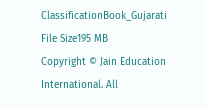ClassificationBook_Gujarati
File Size195 MB
Copyright © Jain Education International. All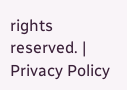rights reserved. | Privacy Policy